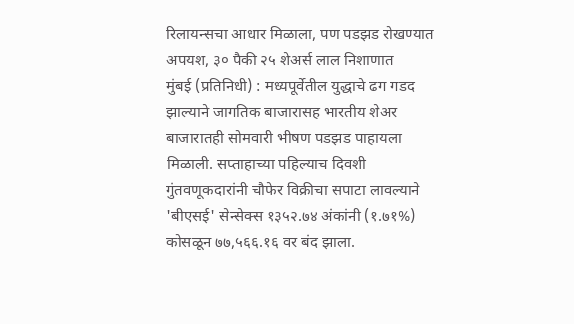रिलायन्सचा आधार मिळाला, पण पडझड रोखण्यात अपयश, ३० पैकी २५ शेअर्स लाल निशाणात
मुंबई (प्रतिनिधी) : मध्यपूर्वेतील युद्धाचे ढग गडद झाल्याने जागतिक बाजारासह भारतीय शेअर बाजारातही सोमवारी भीषण पडझड पाहायला मिळाली. सप्ताहाच्या पहिल्याच दिवशी गुंतवणूकदारांनी चौफेर विक्रीचा सपाटा लावल्याने 'बीएसई' सेन्सेक्स १३५२.७४ अंकांनी (१.७१%) कोसळून ७७,५६६.१६ वर बंद झाला.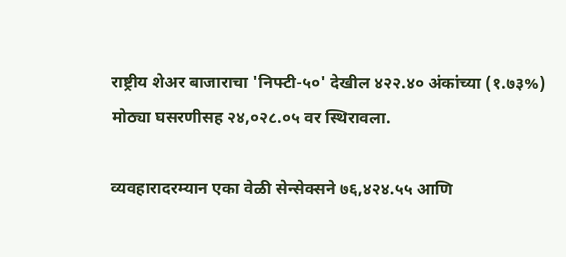राष्ट्रीय शेअर बाजाराचा 'निफ्टी-५०' देखील ४२२.४० अंकांच्या (१.७३%) मोठ्या घसरणीसह २४,०२८.०५ वर स्थिरावला.

व्यवहारादरम्यान एका वेळी सेन्सेक्सने ७६,४२४.५५ आणि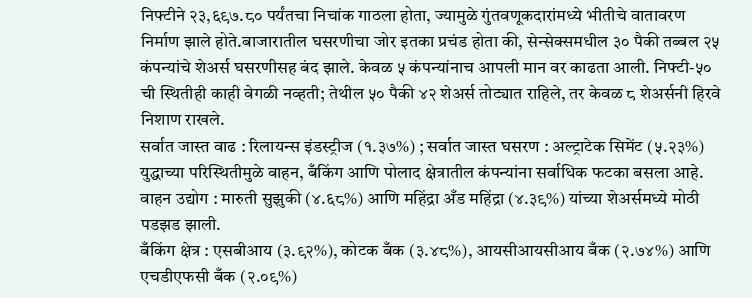निफ्टीने २३,६९७.८० पर्यंतचा निचांक गाठला होता, ज्यामुळे गुंतवणूकदारांमध्ये भीतीचे वातावरण निर्माण झाले होते.बाजारातील घसरणीचा जोर इतका प्रचंड होता की, सेन्सेक्समधील ३० पैकी तब्बल २५ कंपन्यांचे शेअर्स घसरणीसह बंद झाले. केवळ ५ कंपन्यांनाच आपली मान वर काढता आली. निफ्टी-५० ची स्थितीही काही वेगळी नव्हती; तेथील ५० पैकी ४२ शेअर्स तोट्यात राहिले, तर केवळ ८ शेअर्सनी हिरवे निशाण राखले.
सर्वात जास्त वाढ : रिलायन्स इंडस्ट्रीज (१.३७%) ; सर्वात जास्त घसरण : अल्ट्राटेक सिमेंट (५.२३%)
युद्धाच्या परिस्थितीमुळे वाहन, बँकिंग आणि पोलाद क्षेत्रातील कंपन्यांना सर्वाधिक फटका बसला आहे.
वाहन उद्योग : मारुती सुझुकी (४.६८%) आणि महिंद्रा अँड महिंद्रा (४.३९%) यांच्या शेअर्समध्ये मोठी पडझड झाली.
बँकिंग क्षेत्र : एसबीआय (३.९२%), कोटक बँक (३.४८%), आयसीआयसीआय बँक (२.७४%) आणि एचडीएफसी बँक (२.०९%)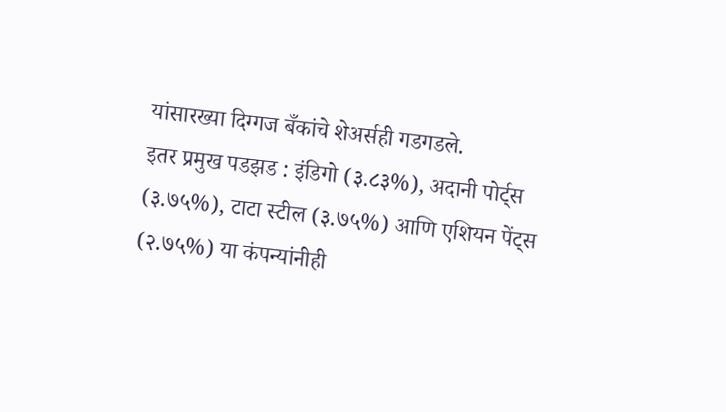यांसारख्या दिग्गज बँकांचे शेअर्सही गडगडले.
इतर प्रमुख पडझड : इंडिगो (३.८३%), अदानी पोर्ट्स (३.७५%), टाटा स्टील (३.७५%) आणि एशियन पेंट्स (२.७५%) या कंपन्यांनीही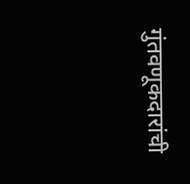गुंतवणूकदारांची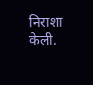निराशा केली.